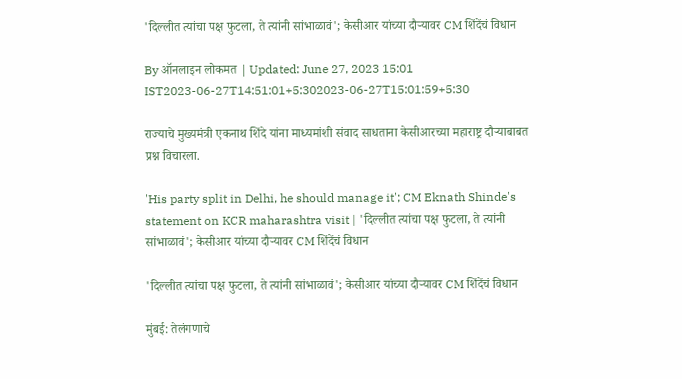'दिल्लीत त्यांचा पक्ष फुटला, ते त्यांनी सांभाळावं'; केसीआर यांच्या दौऱ्यावर CM शिंदेंचं विधान

By ऑनलाइन लोकमत | Updated: June 27, 2023 15:01 IST2023-06-27T14:51:01+5:302023-06-27T15:01:59+5:30

राज्याचे मुख्यमंत्री एकनाथ शिंदे यांना माध्यमांशी संवाद साधताना केसीआरच्या महाराष्ट्र दौऱ्याबाबत प्रश्न विचारला.

'His party split in Delhi, he should manage it'; CM Eknath Shinde's statement on KCR maharashtra visit | 'दिल्लीत त्यांचा पक्ष फुटला, ते त्यांनी सांभाळावं'; केसीआर यांच्या दौऱ्यावर CM शिंदेंचं विधान

'दिल्लीत त्यांचा पक्ष फुटला, ते त्यांनी सांभाळावं'; केसीआर यांच्या दौऱ्यावर CM शिंदेंचं विधान

मुंबई: तेलंगणाचे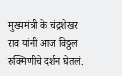मुख्यमंत्री के चंद्रशेखर राव यांनी आज विठ्ठल रुक्मिणीचे दर्शन घेतलं.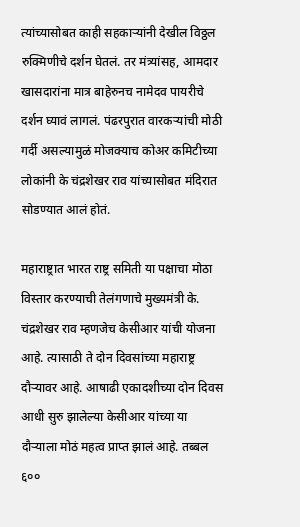त्यांच्यासोबत काही सहकाऱ्यांनी देखील विठ्ठल रुक्मिणीचे दर्शन घेतलं. तर मंत्र्यांसह, आमदार खासदारांना मात्र बाहेरुनच नामेदव पायरीचे दर्शन घ्यावं लागलं. पंढरपुरात वारकऱ्यांची मोठी गर्दी असल्यामुळं मोजक्याच कोअर कमिटीच्या लोकांनी के चंद्रशेखर राव यांच्यासोबत मंदिरात सोडण्यात आलं होतं.

महाराष्ट्रात भारत राष्ट्र समिती या पक्षाचा मोठा विस्तार करण्याची तेलंगणाचे मुख्यमंत्री के. चंद्रशेखर राव म्हणजेच केसीआर यांची योजना आहे. त्यासाठी ते दोन दिवसांच्या महाराष्ट्र दौऱ्यावर आहे. आषाढी एकादशीच्या दोन दिवस आधी सुरु झालेल्या केसीआर यांच्या या दौऱ्याला मोठं महत्व प्राप्त झालं आहे. तब्बल ६००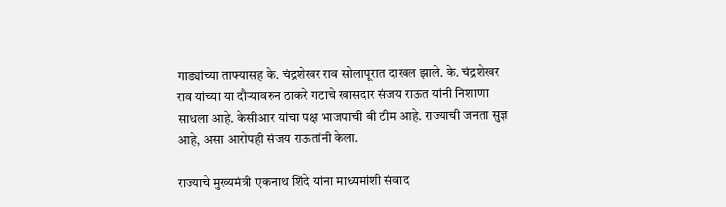गाड्यांच्या ताफ्यासह के. चंद्रशेखर राव सोलापूरात दाखल झाले. के. चंद्रशेखर राव यांच्या या दौऱ्यावरुन ठाकरे गटाचे खासदार संजय राऊत यांनी निशाणा साधला आहे. केसीआर यांचा पक्ष भाजपाची बी टीम आहे. राज्याची जनता सुज्ञ आहे, असा आरोपही संजय राऊतांनी केला.

राज्याचे मुख्यमंत्री एकनाथ शिंदे यांना माध्यमांशी संवाद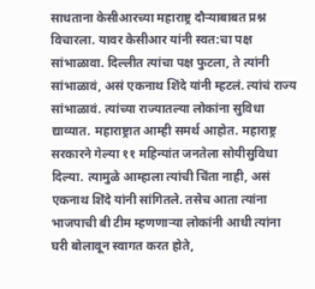साधताना केसीआरच्या महाराष्ट्र दौऱ्याबाबत प्रश्न विचारला. यावर केसीआर यांनी स्वत:चा पक्ष सांभाळावा. दिल्लीत त्यांचा पक्ष फुटला, ते त्यांनी सांभाळावं, असं एकनाथ शिंदे यांनी म्हटलं. त्यांचं राज्य सांभाळावं. त्यांच्या राज्यातल्या लोकांना सुविधा द्याव्यात. महाराष्ट्रात आम्ही समर्थ आहोत. महाराष्ट्र सरकारने गेल्या ११ महिन्यांत जनतेला सोयीसुविधा दिल्या. त्यामुळे आम्हाला त्यांची चिंता नाही, असं एकनाथ शिंदे यांनी सांगितले. तसेच आता त्यांना भाजपाची बी टीम म्हणणाऱ्या लोकांनी आधी त्यांना घरी बोलावून स्वागत करत होते,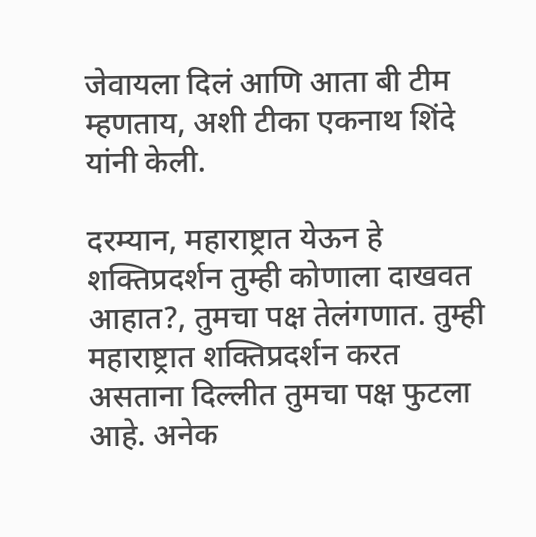जेवायला दिलं आणि आता बी टीम म्हणताय, अशी टीका एकनाथ शिंदे यांनी केली.

दरम्यान, महाराष्ट्रात येऊन हे शक्तिप्रदर्शन तुम्ही कोणाला दाखवत आहात?, तुमचा पक्ष तेलंगणात. तुम्ही महाराष्ट्रात शक्तिप्रदर्शन करत असताना दिल्लीत तुमचा पक्ष फुटला आहे. अनेक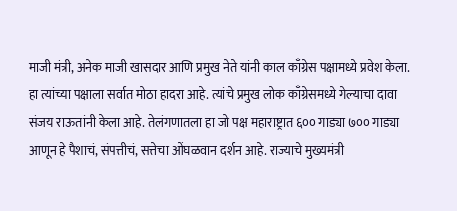माजी मंत्री, अनेक माजी खासदार आणि प्रमुख नेते यांनी काल काँग्रेस पक्षामध्ये प्रवेश केला. हा त्यांच्या पक्षाला सर्वात मोठा हादरा आहे. त्यांचे प्रमुख लोक काँग्रेसमध्ये गेल्याचा दावा संजय राऊतांनी केला आहे. तेलंगणातला हा जो पक्ष महाराष्ट्रात ६०० गाड्या ७०० गाड्या आणून हे पैशाचं, संपत्तीचं, सत्तेचा ओंघळवान दर्शन आहे. राज्याचे मुख्यमंत्री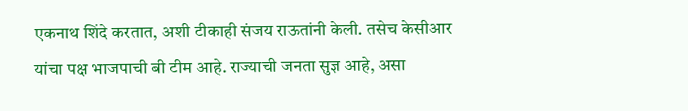एकनाथ शिंदे करतात, अशी टीकाही संजय राऊतांनी केली. तसेच केसीआर यांचा पक्ष भाजपाची बी टीम आहे. राज्याची जनता सुज्ञ आहे, असा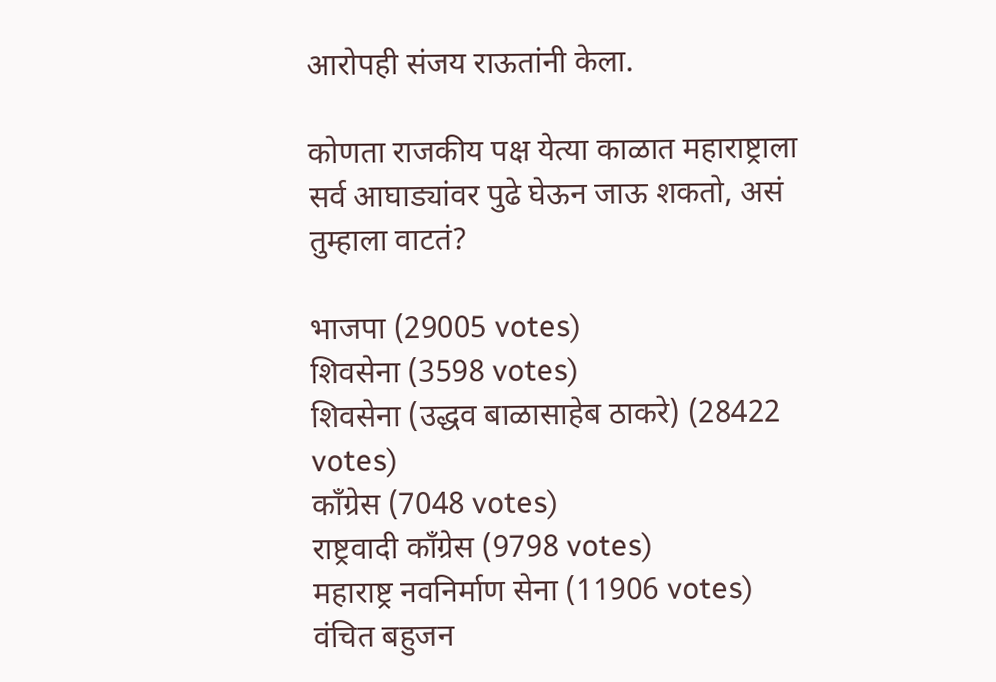आरोपही संजय राऊतांनी केला.

कोणता राजकीय पक्ष येत्या काळात महाराष्ट्राला सर्व आघाड्यांवर पुढे घेऊन जाऊ शकतो, असं तुम्हाला वाटतं?

भाजपा (29005 votes)
शिवसेना (3598 votes)
शिवसेना (उद्धव बाळासाहेब ठाकरे) (28422 votes)
काँग्रेस (7048 votes)
राष्ट्रवादी काँग्रेस (9798 votes)
महाराष्ट्र नवनिर्माण सेना (11906 votes)
वंचित बहुजन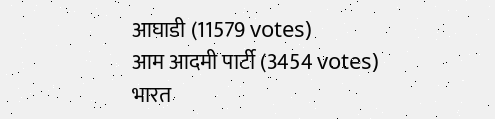आघाडी (11579 votes)
आम आदमी पार्टी (3454 votes)
भारत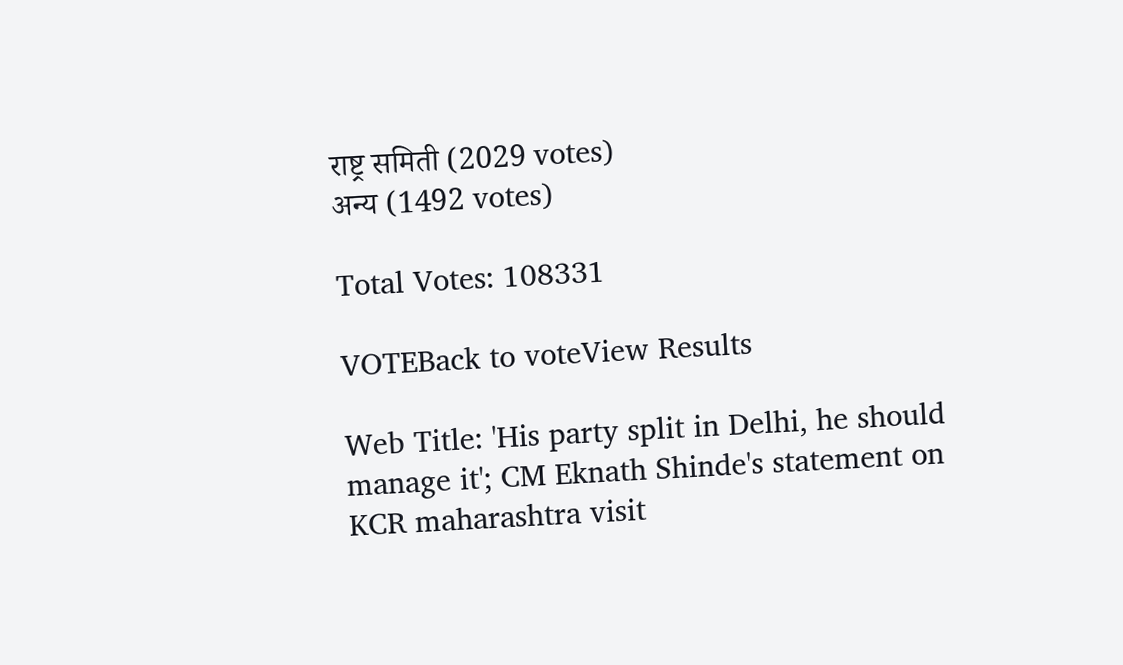राष्ट्र समिती (2029 votes)
अन्य (1492 votes)

Total Votes: 108331

VOTEBack to voteView Results

Web Title: 'His party split in Delhi, he should manage it'; CM Eknath Shinde's statement on KCR maharashtra visit